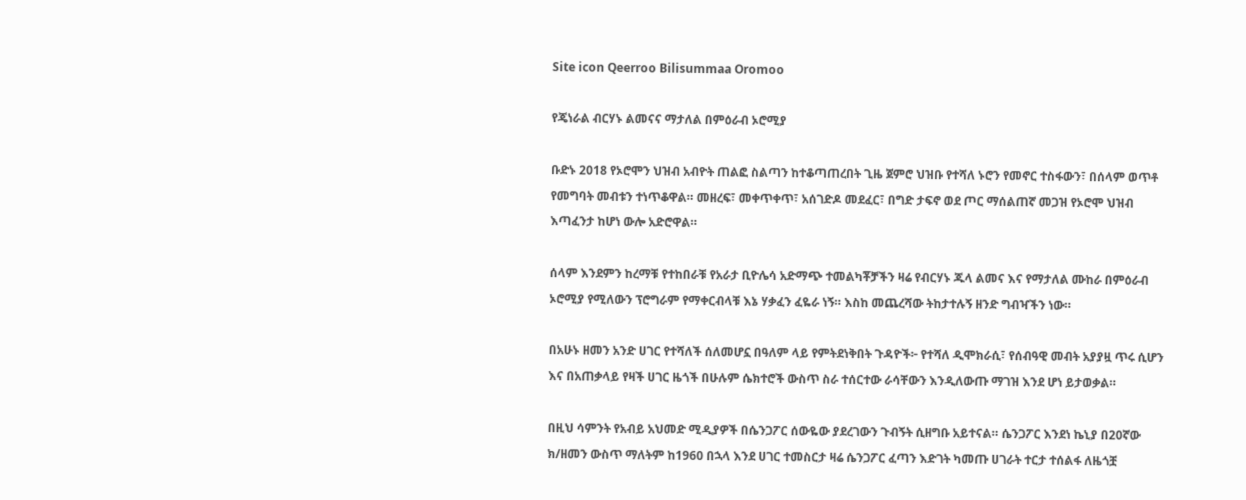Site icon Qeerroo Bilisummaa Oromoo

የጄነራል ብርሃኑ ልመናና ማታለል በምዕራብ ኦሮሚያ

ቡድኑ 2018 የኦሮሞን ህዝብ አብዮት ጠልፎ ስልጣን ከተቆጣጠረበት ጊዜ ጀምሮ ህዝቡ የተሻለ ኑሮን የመኖር ተስፋውን፣ በሰላም ወጥቶ የመግባት መብቱን ተነጥቆዋል። መዘረፍ፣ መቀጥቀጥ፣ አሰገድዶ መደፈር፣ በግድ ታፍኖ ወደ ጦር ማሰልጠኛ መጋዝ የኦሮሞ ህዝብ እጣፈንታ ከሆነ ውሎ አድሮዋል።

ሰላም እንደምን ከረማቹ የተከበራቹ የአራታ ቢዮሌሳ አድማጭ ተመልካቾቻችን ዛሬ የብርሃኑ ጁላ ልመና እና የማታለል ሙከራ በምዕራብ ኦሮሚያ የሚለውን ፕሮግራም የማቀርብላቹ እኔ ሃቃፈን ፈዬራ ነኝ። እስከ መጨረሻው ትከታተሉኝ ዘንድ ግብዣችን ነው።

በአሁኑ ዘመን አንድ ሀገር የተሻለች ሰለመሆኗ በዓለም ላይ የምትደነቅበት ጉዳዮች፦ የተሻለ ዲሞክራሲ፣ የሰብዓዊ መብት አያያዟ ጥሩ ሲሆን እና በአጠቃላይ የዛች ሀገር ዜጎች በሁሉም ሴክተሮች ውስጥ ስራ ተሰርተው ራሳቸውን እንዲለውጡ ማገዝ እንደ ሆነ ይታወቃል።

በዚህ ሳምንት የአብይ አህመድ ሚዲያዎች በሴንጋፖር ሰውዬው ያደረገውን ጉብኝት ሲዘግቡ አይተናል። ሴንጋፖር እንደነ ኬኒያ በ20ኛው ክ/ዘመን ውስጥ ማለትም ከ1960 በኋላ እንደ ሀገር ተመስርታ ዛሬ ሴንጋፖር ፈጣን እድገት ካመጡ ሀገራት ተርታ ተሰልፋ ለዜጎቿ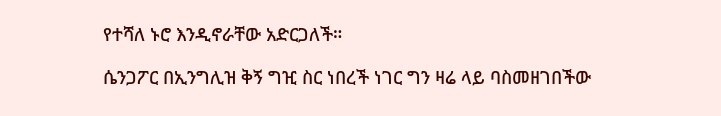የተሻለ ኑሮ እንዲኖራቸው አድርጋለች።

ሴንጋፖር በኢንግሊዝ ቅኝ ግዢ ስር ነበረች ነገር ግን ዛሬ ላይ ባስመዘገበችው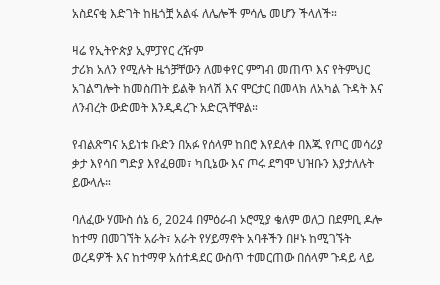አስደናቂ እድገት ከዜጎቿ አልፋ ለሌሎች ምሳሌ መሆን ችላለች።

ዛሬ የኢትዮጵያ ኢምፓየር ረዥም
ታሪክ አለን የሚሉት ዜጎቻቸውን ለመቀየር ምግብ መጠጥ እና የትምህር አገልግሎት ከመስጠት ይልቅ ክላሽ እና ሞርታር በመላክ ለአካል ጉዳት እና ለንብረት ውድመት እንዲዳረጉ አድርጓቸዋል።

የብልጽግና አይነቱ ቡድን በአፉ የሰላም ከበሮ እየደለቀ በእጁ የጦር መሳሪያ ቃታ እየሳበ ግድያ እየፈፀመ፣ ካቢኔው እና ጦሩ ደግሞ ህዝቡን እያታለሉት ይውላሉ።

ባለፈው ሃሙስ ሰኔ 6, 2024 በምዕራብ ኦሮሚያ ቄለም ወለጋ በደምቢ ዶሎ ከተማ በመገኘት አራት፣ አራት የሃይማኖት አባቶችን በዞኑ ከሚገኙት ወረዳዎች እና ከተማዋ አሰተዳደር ውስጥ ተመርጠው በሰላም ጉዳይ ላይ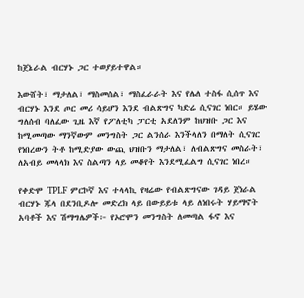ከጀኔራል ብርሃኑ ጋር ተወያይተዋል።

እውሸት፣ ማታለል፣ ማስመሰል፣ ማስፈራራት እና የሌለ ተስፋ ሲሰጥ እና ብርሃኑ እንደ ጦር መሪ ሳይሆን እንደ ብልጽግና ካድሬ ሲናገር ነበር። ይሄው ግለሰብ ባለፈው ጊዜ እኛ የፖለቲካ ፓርቲ አደለንም ከህዝቡ ጋር እና ከሚመጣው ማንኛውም መንግስት ጋር ልንሰራ እንችላለን በማለት ሲናገር የነበረውን ትቶ ከሚድያው ውጪ ህዝቡን ማታለል፣ ለብልጽግና መስራት፣ ለአብይ መላላክ እና ስልጣን ላይ መቆየት እንደሚፈልግ ሲናገር ነበረ።

የቀድሞ TPLF ምርኮኛ እና ተላላኪ የዛሬው የብልጽግናው ገዳይ ጀነራል ብርሃኑ ጁላ በደንቢዶሎ መድረክ ላይ በውይይቱ ላይ ለነበሩት ሃይማኖት አባቶች እና ሽማግሌዎች፦ የኦሮሞን መንግስት ለመጣል ፋኖ እና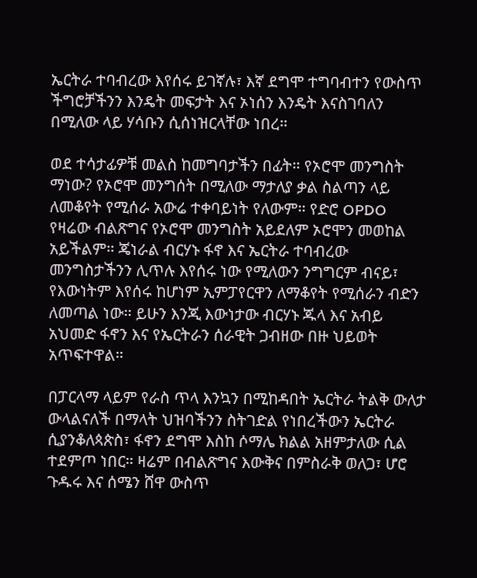ኤርትራ ተባብረው እየሰሩ ይገኛሉ፣ እኛ ደግሞ ተግባብተን የውስጥ ችግሮቻችንን እንዴት መፍታት እና ኦነሰን እንዴት እናስገባለን በሚለው ላይ ሃሳቡን ሲሰነዝርላቸው ነበረ።

ወደ ተሳታፊዎቹ መልስ ከመግባታችን በፊት። የኦሮሞ መንግስት ማነው? የኦሮሞ መንግሰት በሚለው ማታለያ ቃል ስልጣን ላይ ለመቆየት የሚሰራ አውሬ ተቀባይነት የለውም። የድሮ OPDO የዛሬው ብልጽግና የኦሮሞ መንግስት አይደለም ኦሮሞን መወከል አይችልም። ጄነራል ብርሃኑ ፋኖ እና ኤርትራ ተባብረው መንግስታችንን ሊጥሉ እየሰሩ ነው የሚለውን ንግግርም ብናይ፣ የእውነትም እየሰሩ ከሆነም ኢምፓየርዋን ለማቆየት የሚሰራን ብድን ለመጣል ነው። ይሁን እንጂ እውነታው ብርሃኑ ጁላ እና አብይ አህመድ ፋኖን እና የኤርትራን ሰራዊት ጋብዘው በዙ ህይወት አጥፍተዋል።

በፓርላማ ላይም የራስ ጥላ እንኳን በሚከዳበት ኤርትራ ትልቅ ውለታ ውላልናለች በማላት ህዝባችንን ስትገድል የነበረችውን ኤርትራ ሲያንቆለጳጵስ፣ ፋኖን ደግሞ እስከ ሶማሌ ክልል አዘምታለው ሲል ተደምጦ ነበር። ዛሬም በብልጽግና እውቅና በምስራቅ ወለጋ፣ ሆሮ ጉዱሩ እና ሰሜን ሸዋ ውስጥ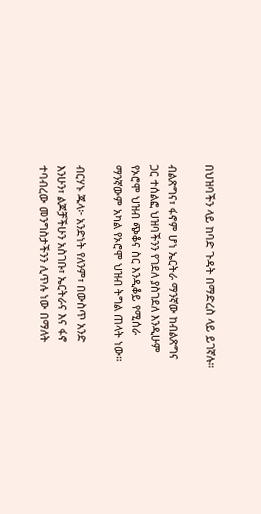በህዝባችን ላይ ከባድ ጉዳት በማድረስ ላይ ይገኛሉ።

ብልጽግና፣ ፋኖም ሆነ ኤርትራ ማንኛው ከብልጽግና ጋር ተሰልፎ ህዝባችንን የገደለ ያስገደለ እንዲሁም የኦሮሞ ህዝብ ጭቆና ስር እንዲቆይ የሚሰራ ማንኛውም አካል የኦሮሞ ህዝብ ትግል ጠላት ነው።

ብርሃኑ ጁላ፦ አንድነት የለንም፣ በውስጥ አንድ እንሁን፣ ልጆቻችሁን አስገቡ፣ ኤርትራና እና ፋኖ ተባብረው መንግስታችንን ሊጥሉ ነው በማለት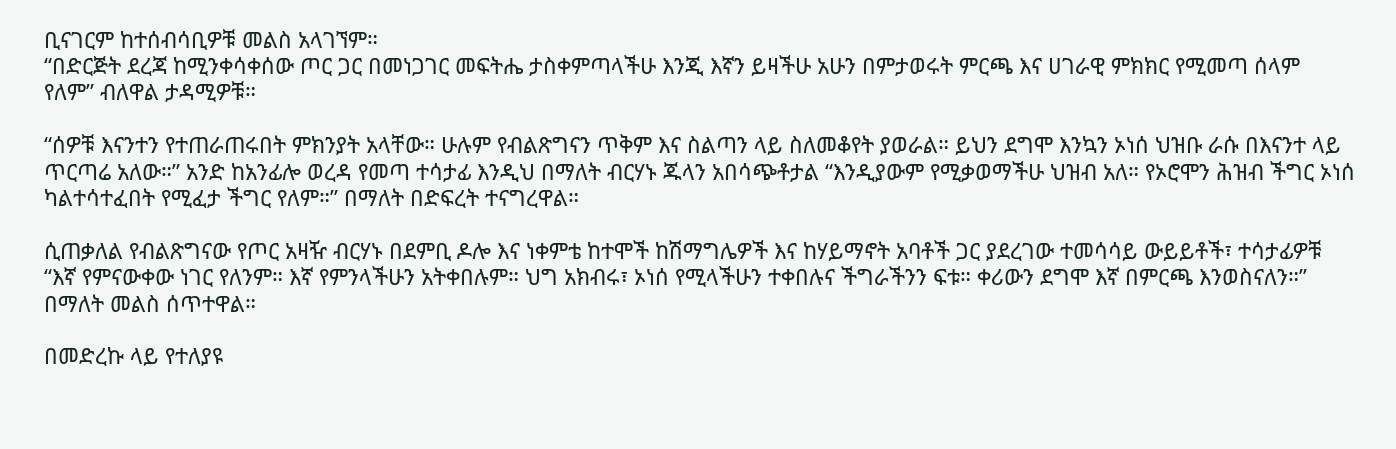ቢናገርም ከተሰብሳቢዎቹ መልስ አላገኘም።
“በድርጅት ደረጃ ከሚንቀሳቀሰው ጦር ጋር በመነጋገር መፍትሔ ታስቀምጣላችሁ እንጂ እኛን ይዛችሁ አሁን በምታወሩት ምርጫ እና ሀገራዊ ምክክር የሚመጣ ሰላም የለም” ብለዋል ታዳሚዎቹ።

“ሰዎቹ እናንተን የተጠራጠሩበት ምክንያት አላቸው። ሁሉም የብልጽግናን ጥቅም እና ስልጣን ላይ ስለመቆየት ያወራል። ይህን ደግሞ እንኳን ኦነሰ ህዝቡ ራሱ በእናንተ ላይ ጥርጣሬ አለው።” አንድ ከአንፊሎ ወረዳ የመጣ ተሳታፊ እንዲህ በማለት ብርሃኑ ጁላን አበሳጭቶታል “እንዲያውም የሚቃወማችሁ ህዝብ አለ። የኦሮሞን ሕዝብ ችግር ኦነሰ ካልተሳተፈበት የሚፈታ ችግር የለም።” በማለት በድፍረት ተናግረዋል።

ሲጠቃለል የብልጽግናው የጦር አዛዥ ብርሃኑ በደምቢ ዶሎ እና ነቀምቴ ከተሞች ከሽማግሌዎች እና ከሃይማኖት አባቶች ጋር ያደረገው ተመሳሳይ ውይይቶች፣ ተሳታፊዎቹ “እኛ የምናውቀው ነገር የለንም። እኛ የምንላችሁን አትቀበሉም። ህግ አክብሩ፣ ኦነሰ የሚላችሁን ተቀበሉና ችግራችንን ፍቱ። ቀሪውን ደግሞ እኛ በምርጫ እንወስናለን።” በማለት መልስ ሰጥተዋል።

በመድረኩ ላይ የተለያዩ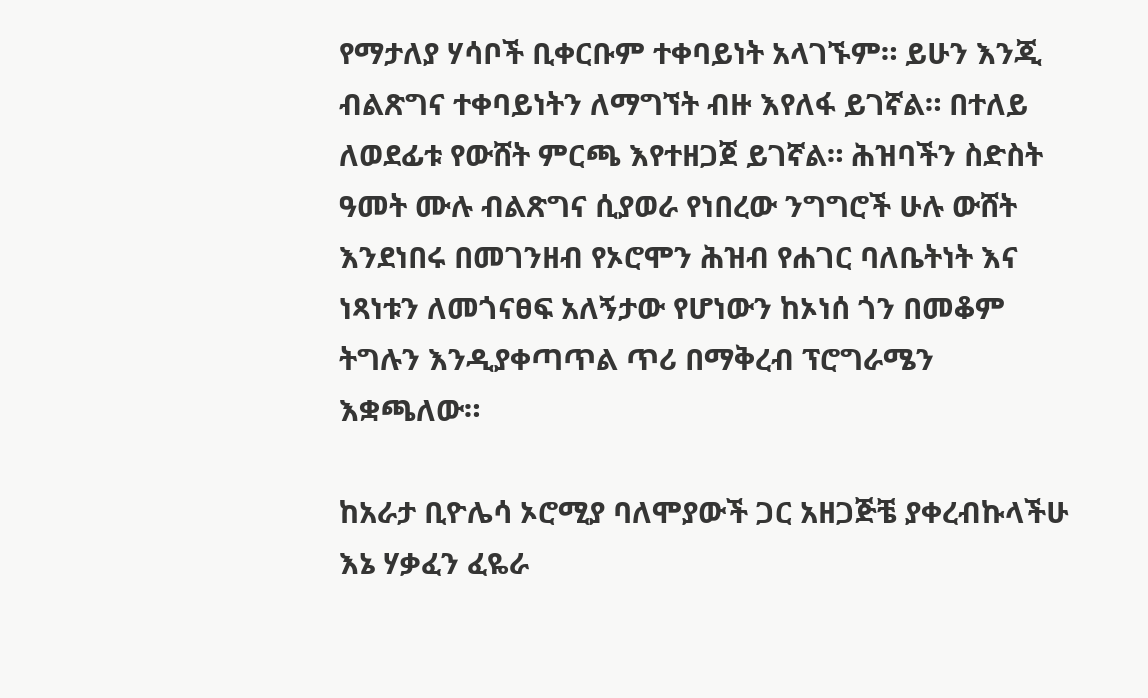የማታለያ ሃሳቦች ቢቀርቡም ተቀባይነት አላገኙም። ይሁን እንጂ ብልጽግና ተቀባይነትን ለማግኘት ብዙ እየለፋ ይገኛል። በተለይ ለወደፊቱ የውሸት ምርጫ እየተዘጋጀ ይገኛል። ሕዝባችን ስድስት ዓመት ሙሉ ብልጽግና ሲያወራ የነበረው ንግግሮች ሁሉ ውሸት እንደነበሩ በመገንዘብ የኦሮሞን ሕዝብ የሐገር ባለቤትነት እና ነጻነቱን ለመጎናፀፍ አለኝታው የሆነውን ከኦነሰ ጎን በመቆም ትግሉን እንዲያቀጣጥል ጥሪ በማቅረብ ፕሮግራሜን እቋጫለው።

ከአራታ ቢዮሌሳ ኦሮሚያ ባለሞያውች ጋር አዘጋጅቼ ያቀረብኩላችሁ እኔ ሃቃፈን ፈዬራ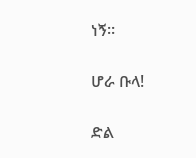ነኝ።

ሆራ ቡላ!

ድል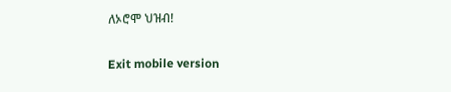ለኦሮሞ ህዝብ!

Exit mobile version